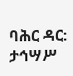ባሕር ዳር: ታኅሣሥ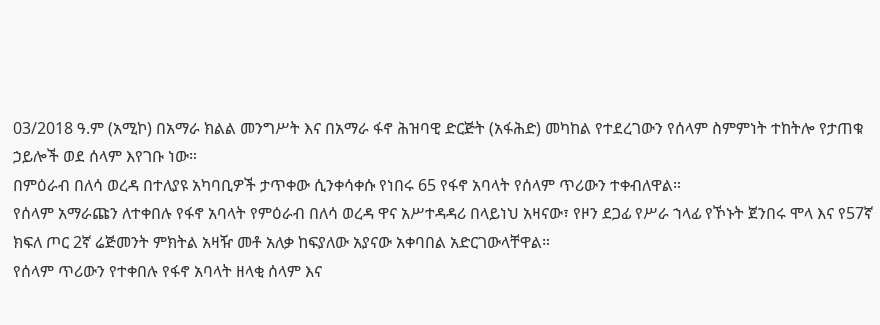03/2018 ዓ.ም (አሚኮ) በአማራ ክልል መንግሥት እና በአማራ ፋኖ ሕዝባዊ ድርጅት (አፋሕድ) መካከል የተደረገውን የሰላም ስምምነት ተከትሎ የታጠቁ ኃይሎች ወደ ሰላም እየገቡ ነው።
በምዕራብ በለሳ ወረዳ በተለያዩ አካባቢዎች ታጥቀው ሲንቀሳቀሱ የነበሩ 65 የፋኖ አባላት የሰላም ጥሪውን ተቀብለዋል።
የሰላም አማራጩን ለተቀበሉ የፋኖ አባላት የምዕራብ በለሳ ወረዳ ዋና አሥተዳዳሪ በላይነህ አዛናው፣ የዞን ደጋፊ የሥራ ኀላፊ የኾኑት ጀንበሩ ሞላ እና የ57ኛ ክፍለ ጦር 2ኛ ሬጅመንት ምክትል አዛዥ መቶ አለቃ ከፍያለው አያናው አቀባበል አድርገውላቸዋል።
የሰላም ጥሪውን የተቀበሉ የፋኖ አባላት ዘላቂ ሰላም እና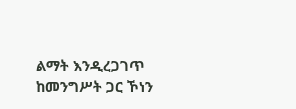ልማት እንዲረጋገጥ ከመንግሥት ጋር ኾነን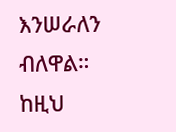እንሠራለን ብለዋል።
ከዚህ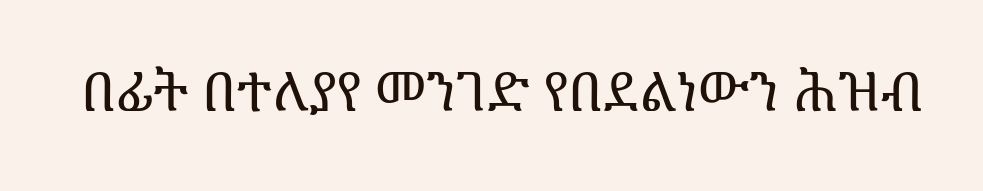በፊት በተለያየ መንገድ የበደልነውን ሕዝብ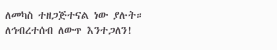ለመካስ ተዘጋጅተናል ነው ያሉት።
ለኅብረተሰብ ለውጥ እንተጋለን!